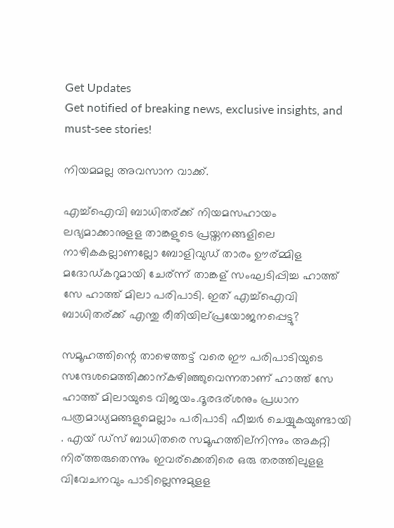Get Updates
Get notified of breaking news, exclusive insights, and must-see stories!

നിയമമല്ല അവസാന വാക്ക്.

എച്ച്ഐവി ബാധിതര്ക്ക് നിയമസഹായം ലഭ്യമാക്കാനുളള താങ്കളുടെ പ്രയ്തനങ്ങളിലെ നാഴികകല്ലാണല്ലോ ബോളിവുഡ് താരം ഊര്മ്മിള മദോഡ്കറുമായി ചേര്ന്ന് താങ്കള് സംഘടിപ്പിച്ച ഹാത്ത് സേ ഹാത്ത് മിലാ പരിപാടി. ഇത് എച്ച്ഐവി ബാധിതര്ക്ക് എന്തു രീതിയില്പ്രയോജനപ്പെട്ടു?

സമൂഹത്തിന്റെ താഴെത്തട്ട് വരെ ഈ പരിപാടിയുടെ സന്ദേശമെത്തിക്കാന്കഴിഞ്ഞുവെന്നതാണ് ഹാത്ത് സേ ഹാത്ത് മിലായുടെ വിജയം.ദൂരദര്ശനും പ്രധാന പത്രമാധ്യമങ്ങളുമെല്ലാം പരിപാടി ഫീച്ചര്‍ ചെയ്യുകയുണ്ടായി . എയ് ഡ്സ് ബാധിതരെ സമൂഹത്തില്നിന്നും അകറ്റി നിര്ത്തരുതെന്നും ഇവര്ക്കെതിരെ ഒരു തരത്തിലുളള വിവേചനവും പാടില്ലെന്നുമുളള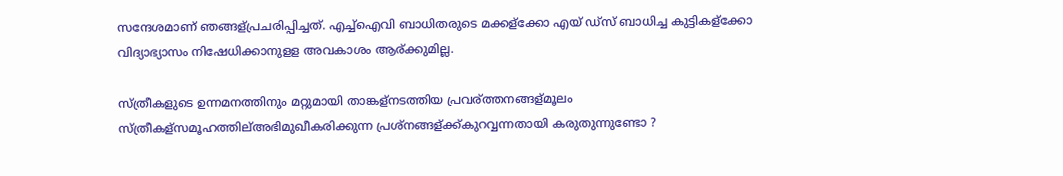സന്ദേശമാണ് ഞങ്ങള്പ്രചരിപ്പിച്ചത്. എച്ച്ഐവി ബാധിതരുടെ മക്കള്ക്കോ എയ് ഡ്സ് ബാധിച്ച കുട്ടികള്ക്കോ വിദ്യാഭ്യാസം നിഷേധിക്കാനുളള അവകാശം ആര്ക്കുമില്ല.

സ്ത്രീകളുടെ ഉന്നമനത്തിനും മറ്റുമായി താങ്കള്നടത്തിയ പ്രവര്ത്തനങ്ങള്മൂലം സ്ത്രീകള്സമൂഹത്തില്അഭിമുഖീകരിക്കുന്ന പ്രശ്നങ്ങള്ക്ക്കുറവ്വന്നതായി കരുതുന്നുണ്ടോ ?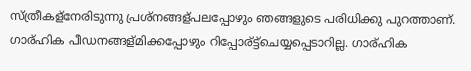സ്ത്രീകള്നേരിടുന്നു പ്രശ്നങ്ങള്പലപ്പോഴും ഞങ്ങളുടെ പരിധിക്കു പുറത്താണ്. ഗാര്ഹിക പീഡനങ്ങള്മിക്കപ്പോഴും റിപ്പോര്ട്ട്ചെയ്യപ്പെടാറില്ല. ഗാര്ഹിക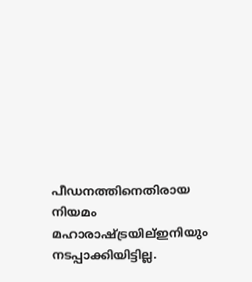പീഡനത്തിനെതിരായ നിയമം മഹാരാഷ്ട്രയില്ഇനിയും നടപ്പാക്കിയിട്ടില്ല.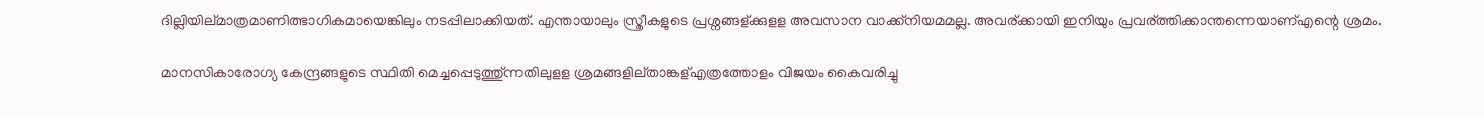ദില്ലിയില്മാത്രമാണിത്ഭാഗികമായെങ്കിലും നടപ്പിലാക്കിയത്. എന്തായാലും സ്ത്രീകളുടെ പ്രശ്നങ്ങള്ക്കുളള അവസാന വാക്ക്നിയമമല്ല. അവര്ക്കായി ഇനിയും പ്രവര്ത്തിക്കാന്തന്നെയാണ്എന്റെ ശ്രമം.

മാനസികാരോഗ്യ കേന്ദ്രങ്ങളുടെ സ്ഥിതി മെച്ചപ്പെടുത്തു്ന്നതിലുളള ശ്രമങ്ങളില്താങ്കള്എത്രത്തോളം വിജയം കൈവരിച്ചു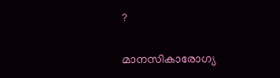?

മാനസികാരോഗ്യ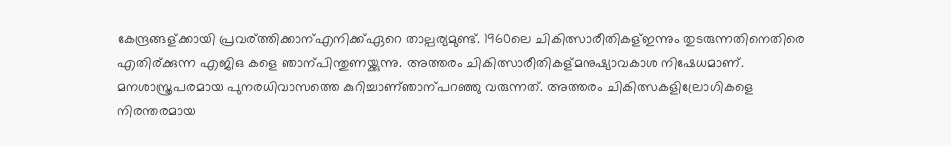കേന്ദ്രങ്ങള്ക്കായി പ്രവര്ത്തിക്കാന്എനിക്ക്ഏറെ താല്പര്യമുണ്ട്. 1960ലെ ചികിത്സാരീതികള്ഇന്നും തുടരുന്നതിനെതിരെ എതിര്ക്കുന്ന എജിഒ കളെ ഞാന്പിന്തുണയ്ക്കുന്നു. അത്തരം ചികിത്സാരീതികള്മനുഷ്യാവകാശ നിഷേധമാണ്. മനശാസ്ത്രപരമായ പുനരധിവാസത്തെ കുറിച്ചാണ്ഞാന്പറഞ്ഞു വരുന്നത്. അത്തരം ചികിത്സകളില്രോഗികളെ നിരന്തരമായ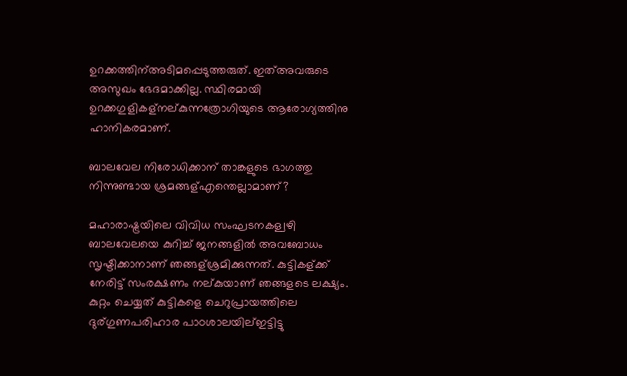ഉറക്കത്തിന്അടിമപ്പെടുത്തരുത്. ഇത്അവരുടെ അസുഖം ഭേദമാക്കില്ല. സ്ഥിരമായി ഉറക്കഗുളികള്നല്കുന്നത്രോഗിയുടെ ആരോഗ്യത്തിനു ഹാനികരമാണ്.

ബാലവേല നിരോധിക്കാന് താങ്കളുടെ ഭാഗത്തു നിന്നുണ്ടായ ശ്രമങ്ങള്എന്തെല്ലാമാണ്?

മഹാരാഷ്ട്രയിലെ വിവിധ സംഘടനകള്വഴി ബാലവേലയെ കുറിച്ച് ജനങ്ങളില്‍ അവബോധം സൃഷ്ടിക്കാനാണ് ഞങ്ങള്ശ്രമിക്കുന്നത്. കുട്ടികള്ക്ക് നേരിട്ട് സംരക്ഷണം നല്കുയാണ് ഞങ്ങളടെ ലക്ഷ്യം. കുറ്റം ചെയ്യത് കുട്ടികളെ ചെറുപ്രായത്തിലെ ദുര്ഗുണപരിഹാര പാഠശാലയില്ഇട്ടിട്ടു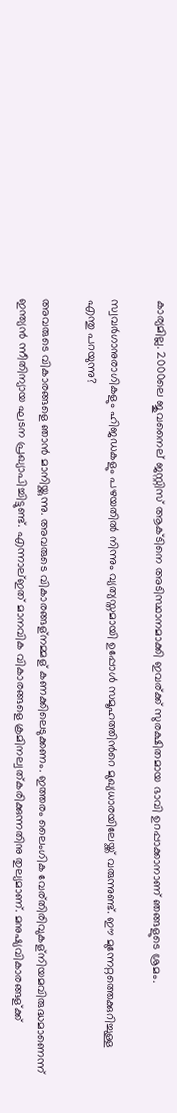കാര്യമില്ല. 2000ലെ ജുവനൈല് ജസ്റ്റിസ് ആക്ടിനെ അടിസ്ഥാനമാക്കി ഇവര്ക്ക് സുരക്ഷിതമായ ഭാവി ഉറപ്പാക്കാനാണ് ഞങ്ങളുടെ ശ്രമം.

സ്വവര്‍ഗാനുരാഗികളും ഹിജഡകളും പഴയതില്‍ നിന്നും വ്യത്യസ്തമായി ഉപ്പോള്‍ സമൂഹത്തിന്‍റെ മുഖ്യധാരയിലേയ്ക്ക് വരുന്നുണ്ട്. ഈ മുന്നേറ്റത്തെക്കുറിച്ചുള്ള എന്തു പറയുന്നു?

അവരുടെ വികാരങ്ങളെ ഞാന്‍ മാനിയ്ക്കുന്നു. അവരുടെ വികാരങ്ങള്നമ്മള് കണക്കിലെടുക്കണം. ഇത്തരം ലൈംഗിക വേര്തിരിവുകള്നിയമവിരുദ്ധമാണെന്ന് ഇന്ത്യന്‍ ന്നീതിന്യായ ഘടന പ്രഖ്യാപിച്ചിട്ടുണ്ട്. എന്നാല്ഇത് മാനവിക വികാരങ്ങളെ ക്രമിനല്വത്കരിക്കുന്നതിനു തുല്യമാണ്. മനുഷ്യവികാരങ്ങള്ക്ക്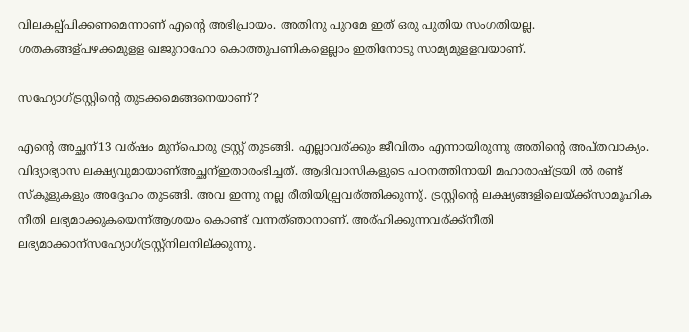വിലകല്പ്പിക്കണമെന്നാണ് എന്റെ അഭിപ്രായം. അതിനു പുറമേ ഇത് ഒരു പുതിയ സംഗതിയല്ല. ശതകങ്ങള്പഴക്കമുളള ഖജുറാഹോ കൊത്തുപണികളെല്ലാം ഇതിനോടു സാമ്യമുളളവയാണ്.

സഹ്യോഗ്ട്രസ്റ്റിന്റെ തുടക്കമെങ്ങനെയാണ്?

എന്റെ അച്ഛന്13 വര്ഷം മുന്പൊരു ട്രസ്റ്റ് തുടങ്ങി. എല്ലാവര്ക്കും ജീവിതം എന്നായിരുന്നു അതിന്റെ അപ്തവാക്യം. വിദ്യാഭ്യാസ ലക്ഷ്യവുമായാണ്അച്ഛന്ഇതാരംഭിച്ചത്. ആദിവാസികളുടെ പഠനത്തിനായി മഹാരാഷ്ട്രയി ല്‍ രണ്ട് സ്കൂളുകളും അദ്ദേഹം തുടങ്ങി. അവ ഇന്നു നല്ല രീതിയില്പ്രവര്ത്തിക്കുന്നു്. ട്രസ്റ്റിന്റെ ലക്ഷ്യങ്ങളിലെയ്ക്ക്സാമൂഹിക നീതി ലഭ്യമാക്കുകയെന്ന്ആശയം കൊണ്ട് വന്നത്ഞാനാണ്. അര്ഹിക്കുന്നവര്ക്ക്നീതി ലഭ്യമാക്കാന്സഹ്യോഗ്ട്രസ്റ്റ്നിലനില്ക്കുന്നു.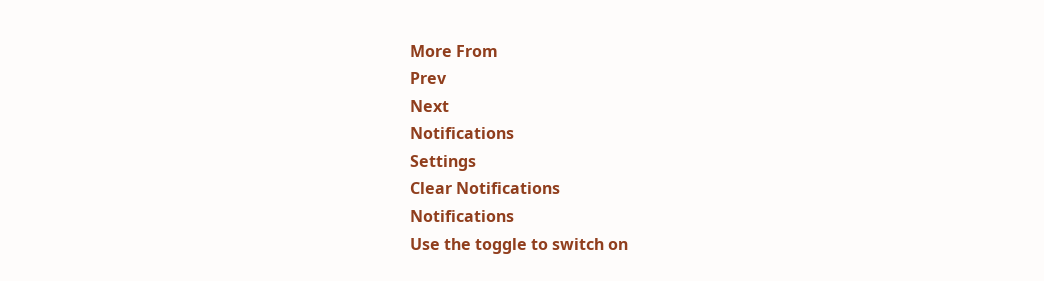More From
Prev
Next
Notifications
Settings
Clear Notifications
Notifications
Use the toggle to switch on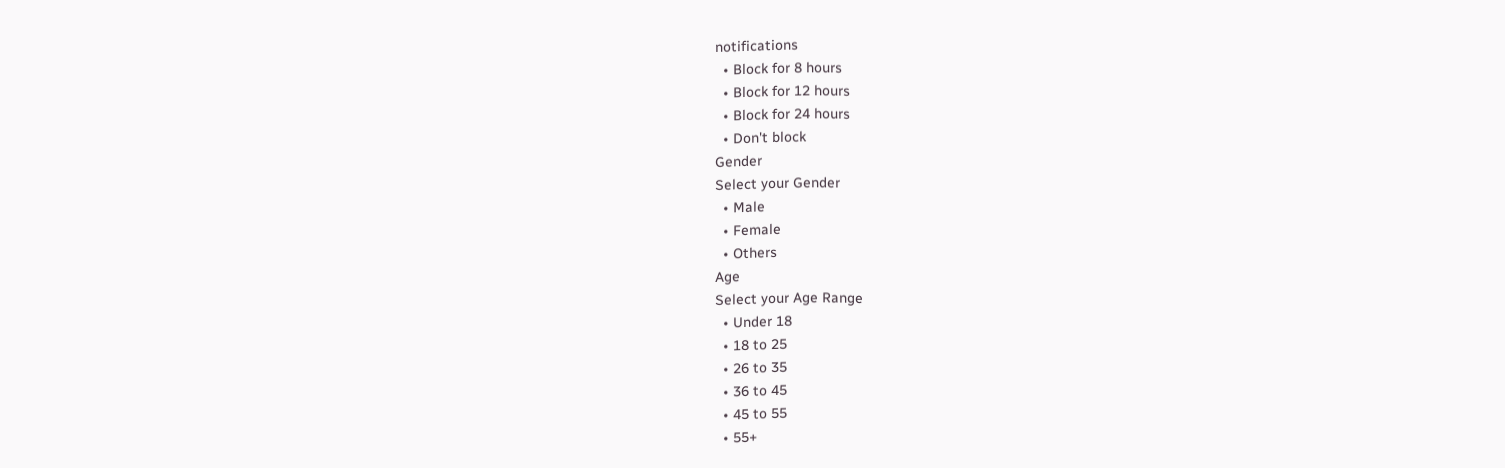notifications
  • Block for 8 hours
  • Block for 12 hours
  • Block for 24 hours
  • Don't block
Gender
Select your Gender
  • Male
  • Female
  • Others
Age
Select your Age Range
  • Under 18
  • 18 to 25
  • 26 to 35
  • 36 to 45
  • 45 to 55
  • 55+